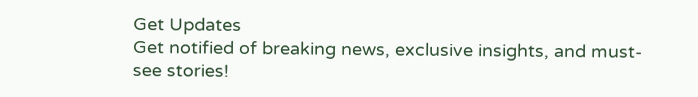Get Updates
Get notified of breaking news, exclusive insights, and must-see stories!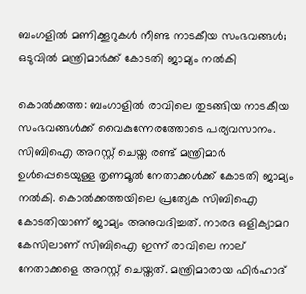ബംഗളില്‍ മണിക്കൂറുകള്‍ നീണ്ട നാടകീയ സംഭവങ്ങള്‍; ഒടുവില്‍ മന്ത്രിമാര്‍ക്ക് കോടതി ജാമ്യം നല്‍കി

കൊല്‍ക്കത്ത: ബംഗാളില്‍ രാവിലെ തുടങ്ങിയ നാടകീയ സംഭവങ്ങള്‍ക്ക് വൈകുന്നേരത്തോടെ പര്യവസാനം. സിബിഐ അറസ്റ്റ് ചെയ്ത രണ്ട് മന്ത്രിമാര്‍ ഉള്‍പ്പെടെയുള്ള തൃണമൂല്‍ നേതാക്കള്‍ക്ക് കോടതി ജാമ്യം നല്‍കി. കൊല്‍ക്കത്തയിലെ പ്രത്യേക സിബിഐ കോടതിയാണ് ജാമ്യം അനുവദിച്ചത്. നാരദ ഒളിക്യാമറ കേസിലാണ് സിബിഐ ഇന്ന് രാവിലെ നാല് നേതാക്കളെ അറസ്റ്റ് ചെയ്തത്. മന്ത്രിമാരായ ഫിര്‍ഹാദ്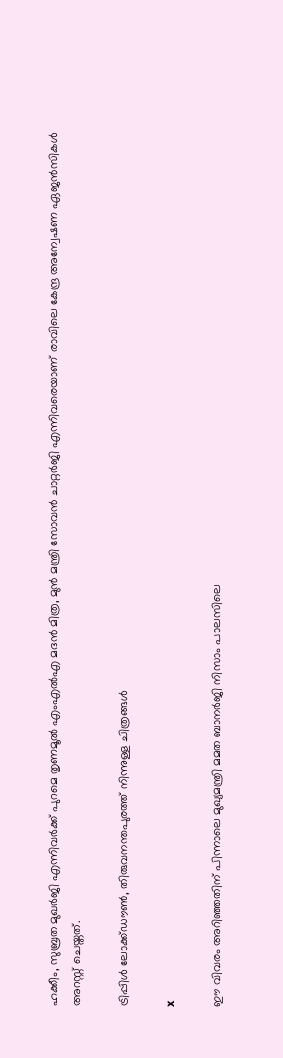ഹക്കീം, സുബ്രത മുഖര്‍ജി എന്നിവര്‍ക്ക് പുറമെ തൃണമൂല്‍ എംഎല്‍എ മദന്‍ മിത്ര, മുന്‍ മന്ത്രി സോവന്‍ ചാറ്റര്‍ജി എന്നിവരെയാണ് രാവിലെ കേന്ദ്ര അന്വേഷണ ഏജന്‍സികള്‍ അറസ്റ്റ് ചെയ്തത്.

ട്രിപ്പിള്‍ ലോക്ക്ഡൗണ്‍, തിരുവനന്തപുരത്ത് നിന്നുള്ള ചിത്രങ്ങള്‍

x

ഈ വിവരം അറിഞ്ഞതിന് പിന്നാലെ മുഖ്യമന്ത്രി മമത ബാനര്‍ജി നിസാം പാലസിലെ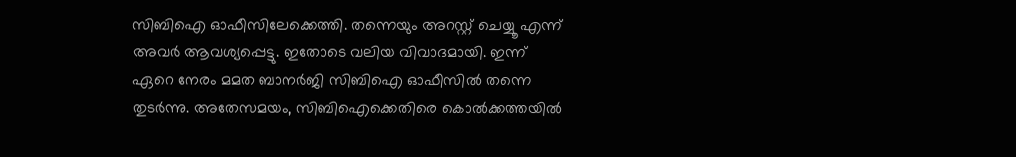സിബിഐ ഓഫീസിലേക്കെത്തി. തന്നെയും അറസ്റ്റ് ചെയ്യൂ എന്ന് അവര്‍ ആവശ്യപ്പെട്ടു. ഇതോടെ വലിയ വിവാദമായി. ഇന്ന് ഏറെ നേരം മമത ബാനര്‍ജി സിബിഐ ഓഫീസില്‍ തന്നെ തുടര്‍ന്നു. അതേസമയം, സിബിഐക്കെതിരെ കൊല്‍ക്കത്തയില്‍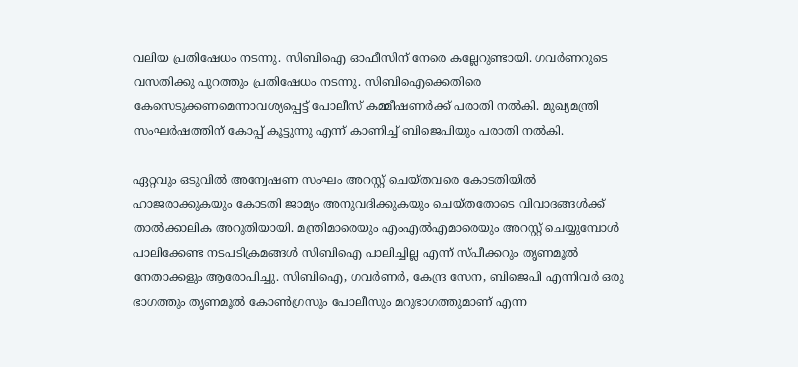വലിയ പ്രതിഷേധം നടന്നു. സിബിഐ ഓഫീസിന് നേരെ കല്ലേറുണ്ടായി. ഗവര്‍ണറുടെ വസതിക്കു പുറത്തും പ്രതിഷേധം നടന്നു. സിബിഐക്കെതിരെ കേസെടുക്കണമെന്നാവശ്യപ്പെട്ട് പോലീസ് കമ്മീഷണര്‍ക്ക് പരാതി നല്‍കി. മുഖ്യമന്ത്രി സംഘര്‍ഷത്തിന് കോപ്പ് കൂട്ടുന്നു എന്ന് കാണിച്ച് ബിജെപിയും പരാതി നല്‍കി.

ഏറ്റവും ഒടുവില്‍ അന്വേഷണ സംഘം അറസ്റ്റ് ചെയ്തവരെ കോടതിയില്‍ ഹാജരാക്കുകയും കോടതി ജാമ്യം അനുവദിക്കുകയും ചെയ്തതോടെ വിവാദങ്ങള്‍ക്ക് താല്‍ക്കാലിക അറുതിയായി. മന്ത്രിമാരെയും എംഎല്‍എമാരെയും അറസ്റ്റ് ചെയ്യുമ്പോള്‍ പാലിക്കേണ്ട നടപടിക്രമങ്ങള്‍ സിബിഐ പാലിച്ചില്ല എന്ന് സ്പീക്കറും തൃണമൂല്‍ നേതാക്കളും ആരോപിച്ചു. സിബിഐ, ഗവര്‍ണര്‍, കേന്ദ്ര സേന, ബിജെപി എന്നിവര്‍ ഒരു ഭാഗത്തും തൃണമൂല്‍ കോണ്‍ഗ്രസും പോലീസും മറുഭാഗത്തുമാണ് എന്ന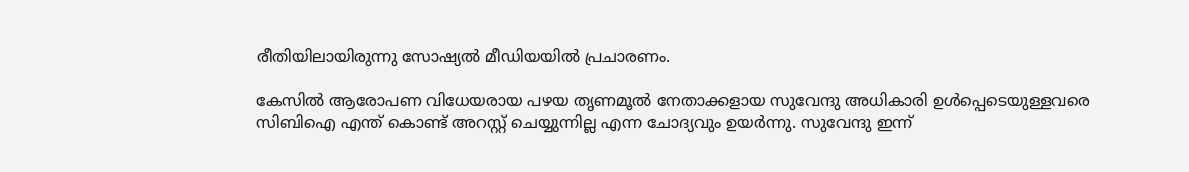രീതിയിലായിരുന്നു സോഷ്യല്‍ മീഡിയയില്‍ പ്രചാരണം.

കേസില്‍ ആരോപണ വിധേയരായ പഴയ തൃണമൂല്‍ നേതാക്കളായ സുവേന്ദു അധികാരി ഉള്‍പ്പെടെയുള്ളവരെ സിബിഐ എന്ത് കൊണ്ട് അറസ്റ്റ് ചെയ്യുന്നില്ല എന്ന ചോദ്യവും ഉയര്‍ന്നു. സുവേന്ദു ഇന്ന്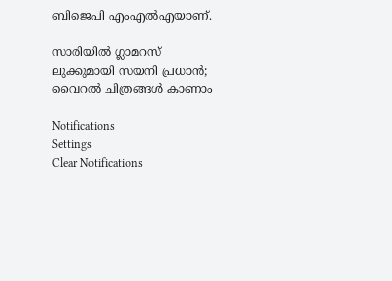ബിജെപി എംഎല്‍എയാണ്.

സാരിയില്‍ ഗ്ലാമറസ് ലുക്കുമായി സയനി പ്രധാന്‍; വൈറല്‍ ചിത്രങ്ങള്‍ കാണാം

Notifications
Settings
Clear Notifications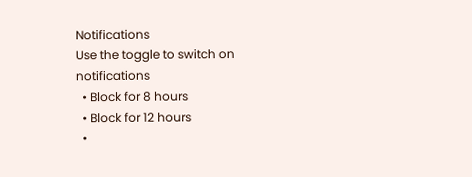Notifications
Use the toggle to switch on notifications
  • Block for 8 hours
  • Block for 12 hours
  •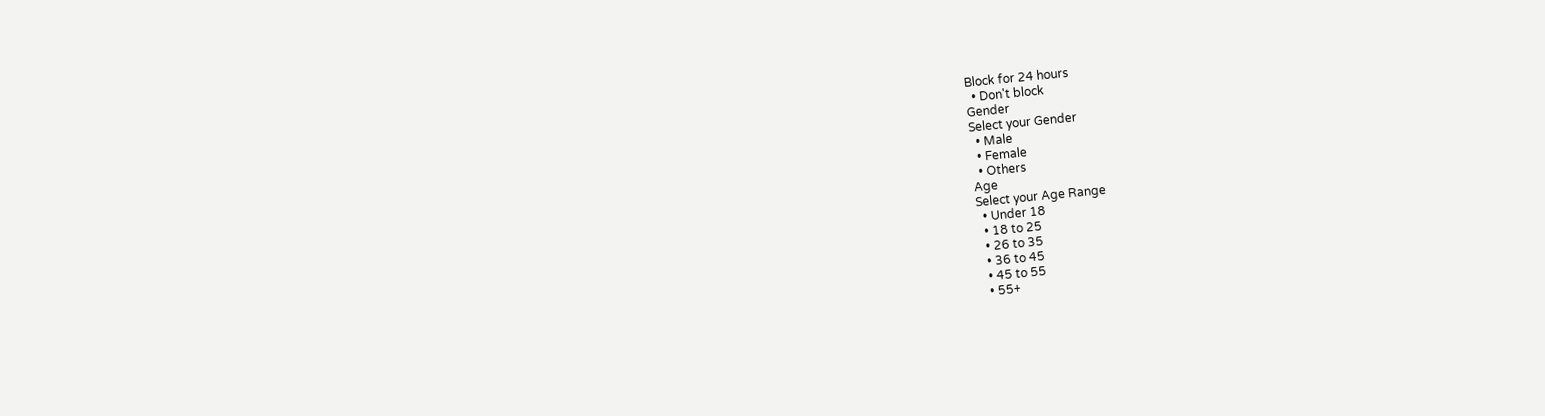Block for 24 hours
  • Don't block
Gender
Select your Gender
  • Male
  • Female
  • Others
Age
Select your Age Range
  • Under 18
  • 18 to 25
  • 26 to 35
  • 36 to 45
  • 45 to 55
  • 55+